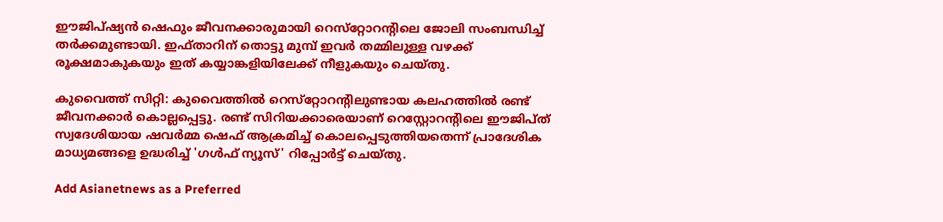ഈജിപ്ഷ്യന്‍ ഷെഫും ജീവനക്കാരുമായി റെസ്‌റ്റോറന്റിലെ ജോലി സംബന്ധിച്ച് തര്‍ക്കമുണ്ടായി. ഇഫ്താറിന് തൊട്ടു മുമ്പ് ഇവര്‍ തമ്മിലുള്ള വഴക്ക് രൂക്ഷമാകുകയും ഇത് കയ്യാങ്കളിയിലേക്ക് നീളുകയും ചെയ്തു.

കുവൈത്ത് സിറ്റി: കുവൈത്തില്‍ റെസ്‌റ്റോറന്റിലുണ്ടായ കലഹത്തില്‍ രണ്ട് ജീവനക്കാര്‍ കൊല്ലപ്പെട്ടു. രണ്ട് സിറിയക്കാരെയാണ് റെസ്റ്റോറന്റിലെ ഈജിപ്ത് സ്വദേശിയായ ഷവര്‍മ്മ ഷെഫ് ആക്രമിച്ച് കൊലപ്പെടുത്തിയതെന്ന് പ്രാദേശിക മാധ്യമങ്ങളെ ഉദ്ധരിച്ച് 'ഗള്‍ഫ് ന്യൂസ്' റിപ്പോര്‍ട്ട് ചെയ്തു.

Add Asianetnews as a Preferred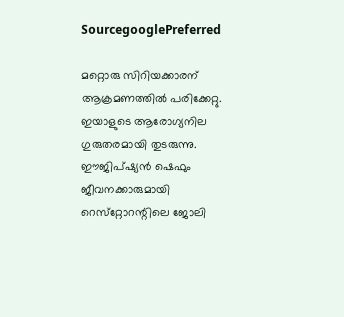SourcegooglePreferred

മറ്റൊരു സിറിയക്കാരന് ആക്രമണത്തില്‍ പരിക്കേറ്റു. ഇയാളുടെ ആരോഗ്യനില ഗുരുതരമായി തുടരുന്നു. ഈജിപ്ഷ്യന്‍ ഷെഫും ജീവനക്കാരുമായി റെസ്‌റ്റോറന്റിലെ ജോലി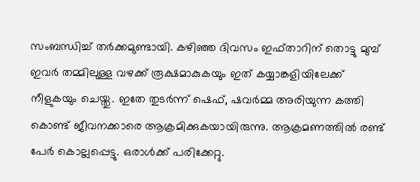സംബന്ധിച്ച് തര്‍ക്കമുണ്ടായി. കഴിഞ്ഞ ദിവസം ഇഫ്താറിന് തൊട്ടു മുമ്പ് ഇവര്‍ തമ്മിലുള്ള വഴക്ക് രൂക്ഷമാകുകയും ഇത് കയ്യാങ്കളിയിലേക്ക് നീളുകയും ചെയ്തു. ഇതേ തുടര്‍ന്ന് ഷെഫ്, ഷവര്‍മ്മ അരിയുന്ന കത്തി കൊണ്ട് ജീവനക്കാരെ ആക്രമിക്കുകയായിരുന്നു. ആക്രമണത്തില്‍ രണ്ട് പേര്‍ കൊല്ലപ്പെട്ടു. ഒരാള്‍ക്ക് പരിക്കേറ്റു.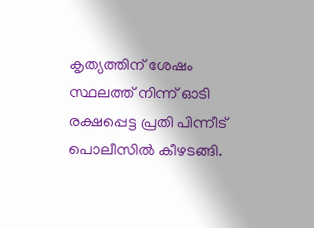കൃത്യത്തിന് ശേഷം സ്ഥലത്ത് നിന്ന് ഓടി രക്ഷപ്പെട്ട പ്രതി പിന്നീട് പൊലീസില്‍ കീഴടങ്ങി.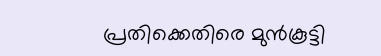പ്രതിക്കെതിരെ മുന്‍കൂട്ടി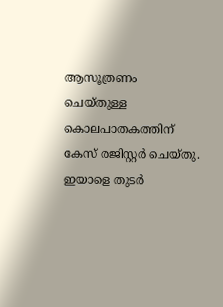ആസൂത്രണം ചെയ്തുള്ള കൊലപാതകത്തിന് കേസ് രജിസ്റ്റര്‍ ചെയ്തു. ഇയാളെ തുടര്‍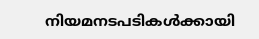നിയമനടപടികള്‍ക്കായി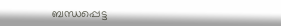ബന്ധപ്പെട്ട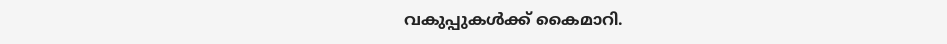വകുപ്പുകള്‍ക്ക് കൈമാറി.